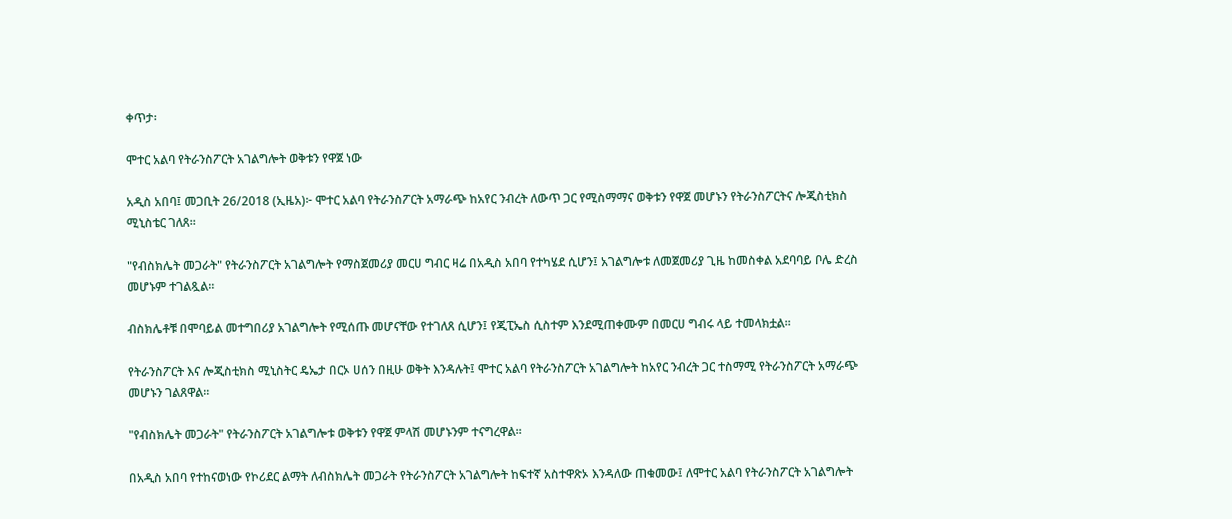ቀጥታ፡

ሞተር አልባ የትራንስፖርት አገልግሎት ወቅቱን የዋጀ ነው

አዲስ አበባ፤ መጋቢት 26/2018 (ኢዜአ)፦ ሞተር አልባ የትራንስፖርት አማራጭ ከአየር ንብረት ለውጥ ጋር የሚስማማና ወቅቱን የዋጀ መሆኑን የትራንስፖርትና ሎጂስቲክስ ሚኒስቴር ገለጸ።

"የብስክሌት መጋራት" የትራንስፖርት አገልግሎት የማስጀመሪያ መርሀ ግብር ዛሬ በአዲስ አበባ የተካሄደ ሲሆን፤ አገልግሎቱ ለመጀመሪያ ጊዜ ከመስቀል አደባባይ ቦሌ ድረስ መሆኑም ተገልጿል።

ብስክሌቶቹ በሞባይል መተግበሪያ አገልግሎት የሚሰጡ መሆናቸው የተገለጸ ሲሆን፤ የጂፒኤስ ሲስተም እንደሚጠቀሙም በመርሀ ግብሩ ላይ ተመላክቷል።

የትራንስፖርት እና ሎጂስቲክስ ሚኒስትር ዴኤታ በርኦ ሀሰን በዚሁ ወቅት እንዳሉት፤ ሞተር አልባ የትራንስፖርት አገልግሎት ከአየር ንብረት ጋር ተስማሚ የትራንስፖርት አማራጭ መሆኑን ገልጸዋል።

"የብስክሌት መጋራት" የትራንስፖርት አገልግሎቱ ወቅቱን የዋጀ ምላሽ መሆኑንም ተናግረዋል።

በአዲስ አበባ የተከናወነው የኮሪደር ልማት ለብስክሌት መጋራት የትራንስፖርት አገልግሎት ከፍተኛ አስተዋጽኦ እንዳለው ጠቁመው፤ ለሞተር አልባ የትራንስፖርት አገልግሎት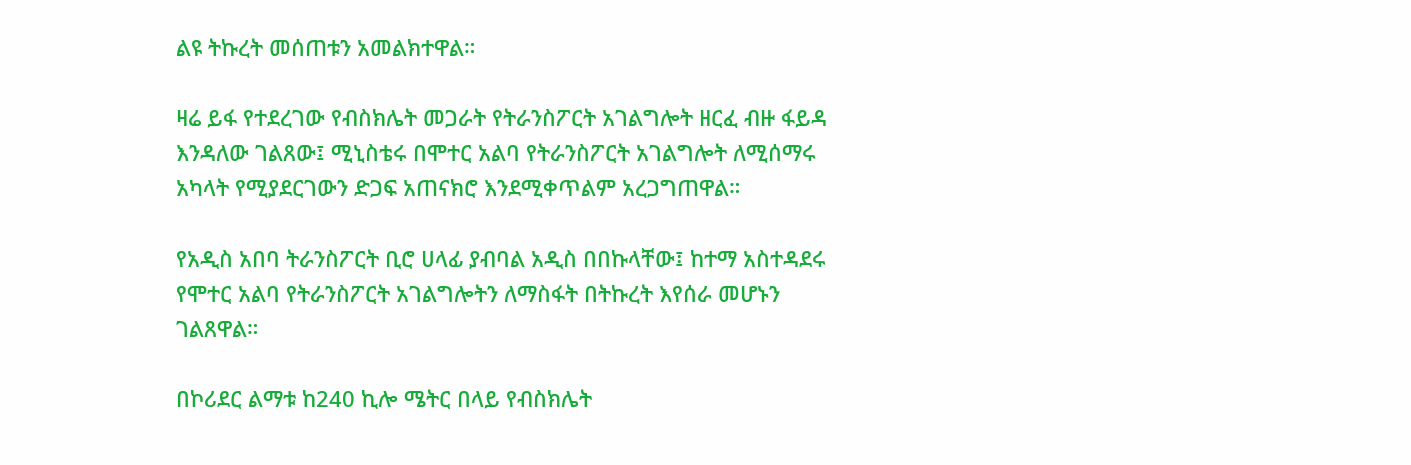ልዩ ትኩረት መሰጠቱን አመልክተዋል።

ዛሬ ይፋ የተደረገው የብስክሌት መጋራት የትራንስፖርት አገልግሎት ዘርፈ ብዙ ፋይዳ እንዳለው ገልጸው፤ ሚኒስቴሩ በሞተር አልባ የትራንስፖርት አገልግሎት ለሚሰማሩ አካላት የሚያደርገውን ድጋፍ አጠናክሮ እንደሚቀጥልም አረጋግጠዋል።

የአዲስ አበባ ትራንስፖርት ቢሮ ሀላፊ ያብባል አዲስ በበኩላቸው፤ ከተማ አስተዳደሩ የሞተር አልባ የትራንስፖርት አገልግሎትን ለማስፋት በትኩረት እየሰራ መሆኑን ገልጸዋል።

በኮሪደር ልማቱ ከ240 ኪሎ ሜትር በላይ የብስክሌት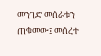መንገድ መሰራቱን ጠቁመው፤ መሰረተ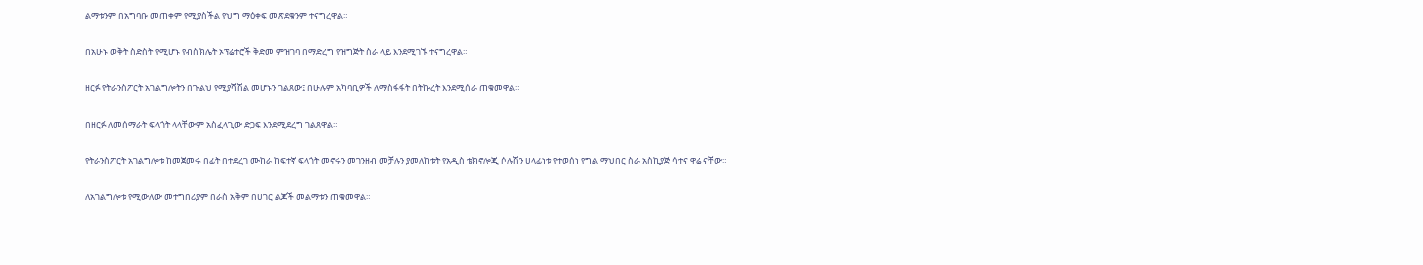ልማቱንም በአግባቡ መጠቀም የሚያስችል የህግ ማዕቀፍ መጽደቁንም ተናግረዋል።

በአሁኑ ወቅት ስድስት የሚሆኑ የብስክሌት ኦፕሬተሮች ቅድመ ምዝገባ በማድረግ የዝግጅት ስራ ላይ እንደሚገኙ ተናግረዋል።

ዘርፉ የትራንስፖርት አገልግሎትን በጉልህ የሚያሻሽል መሆኑን ገልጸው፤ በሁሉም አካባቢዎች ለማስፋፋት በትኩረት እንደሚሰራ ጠቁመዋል።

በዘርፉ ለመሰማራት ፍላጎት ላላቸውም አስፈላጊው ድጋፍ እንደሚደረግ ገልጸዋል።

የትራንስፖርት አገልግሎቱ ከመጀመሩ በፊት በተደረገ ሙከራ ከፍተኛ ፍላጎት መኖሩን መገንዘብ መቻሉን ያመለከቱት የአዲስ ቴክኖሎጂ ሶሉሽን ሀላፊነቱ የተወሰነ የግል ማህበር ስራ አስኪያጅ ሳተና ዋሬ ናቸው።

ለአገልግሎቱ የሚውለው መተግበሪያም በራስ አቅም በሀገር ልጆች መልማቱን ጠቁመዋል።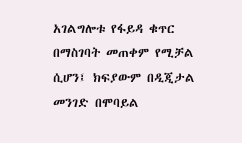አገልግሎቱ የፋይዳ ቁጥር በማስገባት መጠቀም የሚቻል ሲሆን፤ ክፍያውም በዲጂታል መንገድ በሞባይል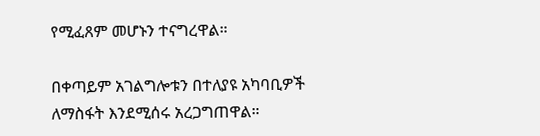የሚፈጸም መሆኑን ተናግረዋል።

በቀጣይም አገልግሎቱን በተለያዩ አካባቢዎች ለማስፋት እንደሚሰሩ አረጋግጠዋል።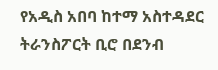የአዲስ አበባ ከተማ አስተዳደር ትራንስፖርት ቢሮ በደንብ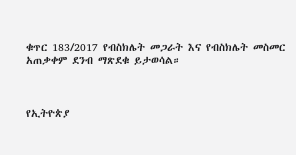ቁጥር 183/2017 የብስክሌት መጋራት እና የብስክሌት መስመር አጠቃቀም ደንብ ማጽደቁ ይታወሳል።



የኢትዮጵያ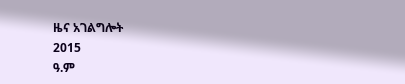ዜና አገልግሎት
2015
ዓ.ም